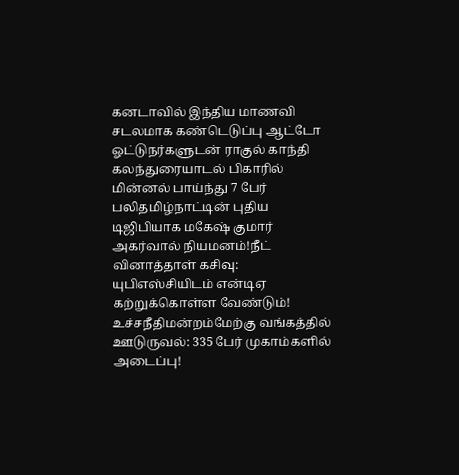கனடாவில் இந்திய மாணவி சடலமாக கண்டெடுப்பு ஆட்டோ ஓட்டுநர்களுடன் ராகுல் காந்தி கலந்துரையாடல் பிகாரில் மின்னல் பாய்ந்து 7 பேர் பலிதமிழ்நாட்டின் புதிய டிஜிபியாக மகேஷ் குமார் அகர்வால் நியமனம்!நீட் வினாத்தாள் கசிவு: யுபிஎஸ்சியிடம் என்டிஏ கற்றுக்கொள்ள வேண்டும்! உச்சநீதிமன்றம்மேற்கு வங்கத்தில் ஊடுருவல்: 335 பேர் முகாம்களில் அடைப்பு!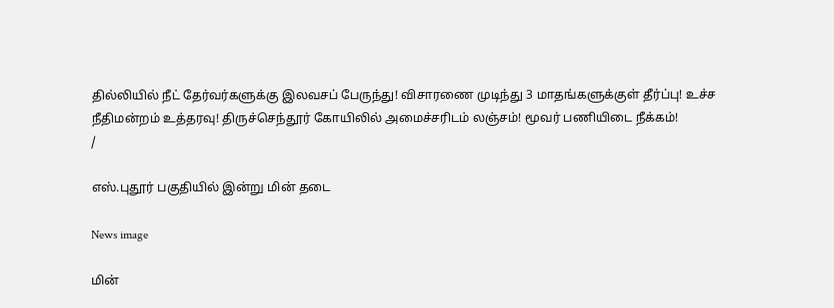தில்லியில் நீட் தேர்வர்களுக்கு இலவசப் பேருந்து! விசாரணை முடிந்து 3 மாதங்களுக்குள் தீர்ப்பு! உச்ச நீதிமன்றம் உத்தரவு! திருச்செந்தூர் கோயிலில் அமைச்சரிடம் லஞ்சம்! மூவர் பணியிடை நீக்கம்!
/

எஸ்.புதூர் பகுதியில் இன்று மின் தடை

News image

மின்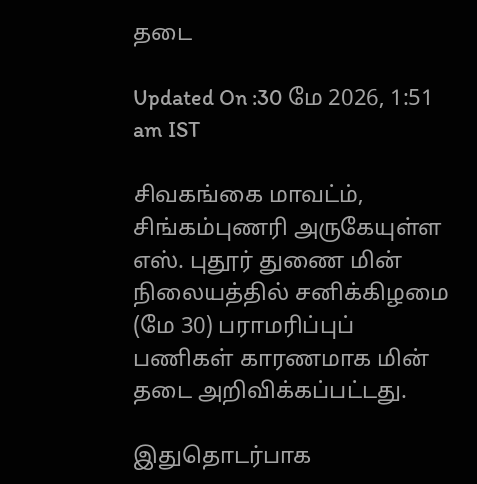தடை

Updated On :30 மே 2026, 1:51 am IST

சிவகங்கை மாவட்ம், சிங்கம்புணரி அருகேயுள்ள எஸ். புதூர் துணை மின் நிலையத்தில் சனிக்கிழமை (மே 30) பராமரிப்புப் பணிகள் காரணமாக மின் தடை அறிவிக்கப்பட்டது.

இதுதொடர்பாக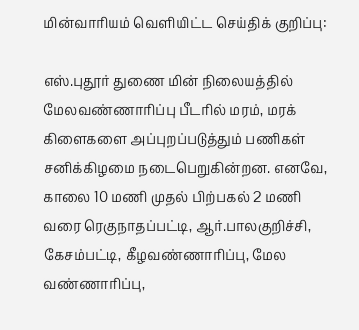மின்வாரியம் வெளியிட்ட செய்திக் குறிப்பு:

எஸ்.புதூர் துணை மின் நிலையத்தில் மேலவண்ணாரிப்பு பீடரில் மரம், மரக் கிளைகளை அப்புறப்படுத்தும் பணிகள் சனிக்கிழமை நடைபெறுகின்றன. எனவே, காலை 10 மணி முதல் பிற்பகல் 2 மணி வரை ரெகுநாதப்பட்டி, ஆர்.பாலகுறிச்சி, கேசம்பட்டி, கீழவண்ணாரிப்பு, மேல வண்ணாரிப்பு,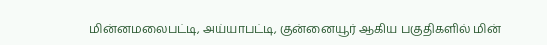மின்னமலைபட்டி, அய்யாபட்டி, குன்னையூர் ஆகிய பகுதிகளில் மின்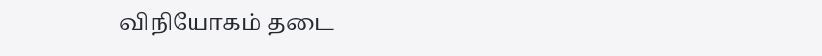விநியோகம் தடை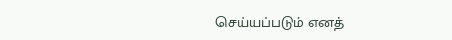செய்யப்படும் எனத்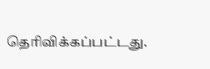தெரிவிக்கப்பட்டது.